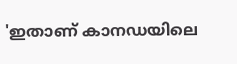'ഇതാണ് കാനഡയിലെ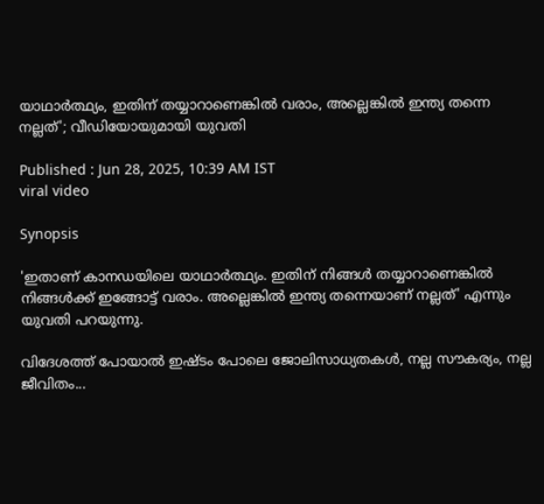യാഥാർത്ഥ്യം, ഇതിന് തയ്യാറാണെങ്കിൽ വരാം, അല്ലെങ്കിൽ ഇന്ത്യ തന്നെ നല്ലത്'; വീഡിയോയുമായി യുവതി

Published : Jun 28, 2025, 10:39 AM IST
viral video

Synopsis

'ഇതാണ് കാനഡയിലെ യാഥാർത്ഥ്യം. ഇതിന് നിങ്ങൾ തയ്യാറാണെങ്കിൽ നിങ്ങൾക്ക് ഇങ്ങോട്ട് വരാം. അല്ലെങ്കിൽ ഇന്ത്യ തന്നെയാണ് നല്ലത്' എന്നും യുവതി പറയുന്നു.

വിദേശത്ത് പോയാൽ ഇഷ്ടം പോലെ ജോലിസാധ്യതകൾ, നല്ല സൗകര്യം, നല്ല ജീവിതം...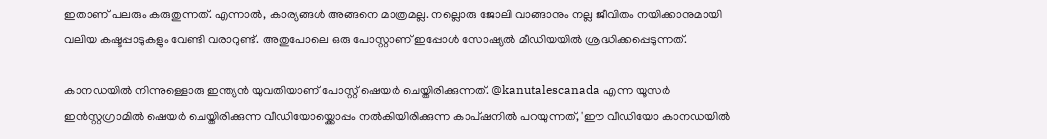ഇതാണ് പലരും കരുതുന്നത്. എന്നാൽ, കാര്യങ്ങൾ അങ്ങനെ മാത്രമല്ല. നല്ലൊരു ജോലി വാങ്ങാനും നല്ല ജീവിതം നയിക്കാനുമായി വലിയ കഷ്ടപ്പാടുകളും വേണ്ടി വരാറുണ്ട്. അതുപോലെ ഒരു പോസ്റ്റാണ് ഇപ്പോൾ സോഷ്യൽ‌ മീഡിയയിൽ ശ്രദ്ധിക്കപ്പെടുന്നത്.

കാനഡയിൽ നിന്നുള്ളൊരു ഇന്ത്യൻ യുവതിയാണ് പോസ്റ്റ് ഷെയർ ചെയ്തിരിക്കുന്നത്. @kanutalescanada എന്ന യൂസർ ഇൻസ്റ്റഗ്രാമിൽ ഷെയർ ചെയ്തിരിക്കുന്ന വീഡിയോയ്ക്കൊപ്പം നൽകിയിരിക്കുന്ന കാപ്ഷനിൽ പറയുന്നത്, 'ഈ വീഡിയോ കാനഡയിൽ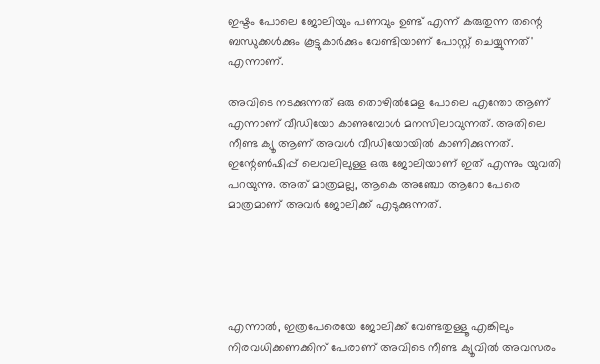ഇഷ്ടം പോലെ ജോലിയും പണവും ഉണ്ട് എന്ന് കരുതുന്ന തന്റെ ബന്ധുക്കൾക്കും കൂട്ടുകാർക്കും വേണ്ടിയാണ് പോസ്റ്റ് ചെയ്യുന്നത്' എന്നാണ്.

അവിടെ നടക്കുന്നത് ഒരു തൊഴിൽമേള പോലെ എന്തോ ആണ് എന്നാണ് വീഡിയോ കാണുമ്പോൾ മനസിലാവുന്നത്. അതിലെ നീണ്ട ക്യൂ ആണ് അവൾ വീഡിയോയിൽ കാണിക്കുന്നത്. ഇന്റേൺഷിപ്പ് ലെവലിലുള്ള ഒരു ജോലിയാണ് ഇത് എന്നും യുവതി പറയുന്നു. അത് മാത്രമല്ല, ആകെ അഞ്ചോ ആറോ പേരെ മാത്രമാണ് അവർ ജോലിക്ക് എടുക്കുന്നത്.





എന്നാൽ, ഇത്രപേരെയേ ജോലിക്ക് വേണ്ടതുള്ളൂ എങ്കിലും നിരവധിക്കണക്കിന് പേരാണ് അവിടെ നീണ്ട ക്യൂവിൽ അവസരം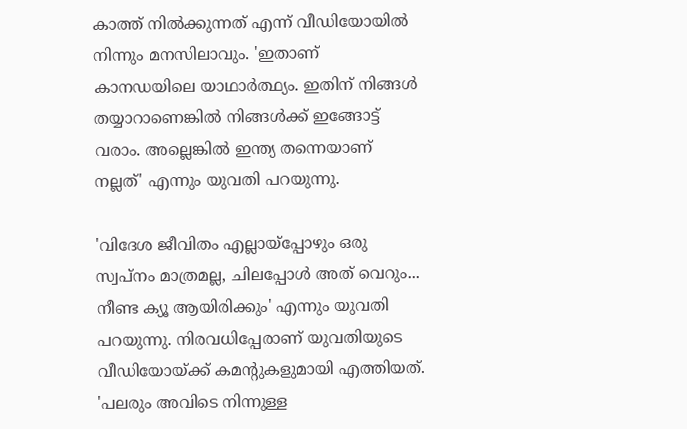കാത്ത് നിൽക്കുന്നത് എന്ന് വീഡിയോയിൽ നിന്നും മനസിലാവും. 'ഇതാണ് കാനഡയിലെ യാഥാർത്ഥ്യം. ഇതിന് നിങ്ങൾ തയ്യാറാണെങ്കിൽ നിങ്ങൾക്ക് ഇങ്ങോട്ട് വരാം. അല്ലെങ്കിൽ ഇന്ത്യ തന്നെയാണ് നല്ലത്' എന്നും യുവതി പറയുന്നു.

'വിദേശ ജീവിതം എല്ലായ്‌പ്പോഴും ഒരു സ്വപ്നം മാത്രമല്ല, ചിലപ്പോൾ അത് വെറും... നീണ്ട ക്യൂ ആയിരിക്കും' എന്നും യുവതി പറയുന്നു. നിരവധിപ്പേരാണ് യുവതിയുടെ വീഡിയോയ്ക്ക് കമന്റുകളുമായി എത്തിയത്. 'പലരും അവിടെ നിന്നുള്ള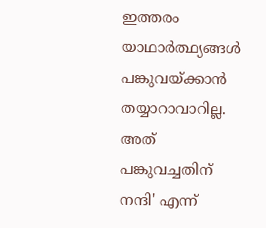ഇത്തരം യാഥാർത്ഥ്യങ്ങൾ പങ്കുവയ്ക്കാൻ തയ്യാറാവാറില്ല. അത് പങ്കുവച്ചതിന് നന്ദി' എന്ന്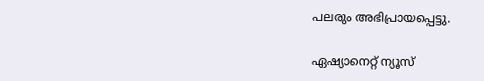പലരും അഭിപ്രായപ്പെട്ടു.

ഏഷ്യാനെറ്റ് ന്യൂസ്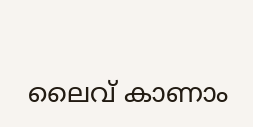ലൈവ് കാണാം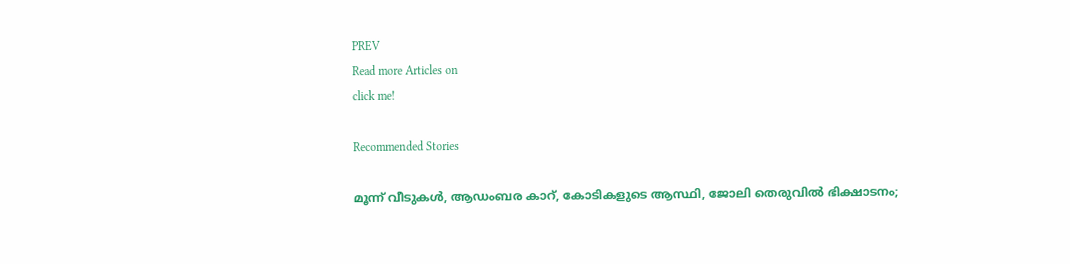PREV
Read more Articles on
click me!

Recommended Stories

മൂന്ന് വീടുകൾ, ആഡംബര കാറ്, കോടികളുടെ ആസ്ഥി, ജോലി തെരുവിൽ ഭിക്ഷാടനം;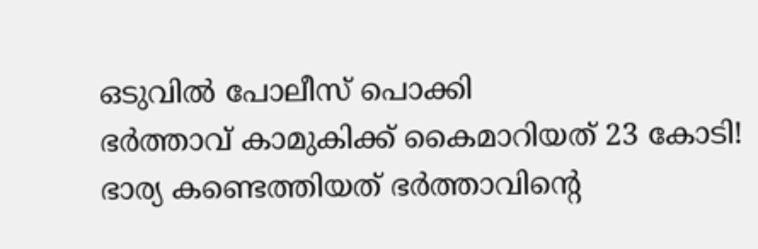ഒടുവിൽ പോലീസ് പൊക്കി
ഭർത്താവ് കാമുകിക്ക് കൈമാറിയത് 23 കോടി! ഭാര്യ കണ്ടെത്തിയത് ഭർത്താവിന്‍റെ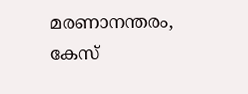മരണാനന്തരം, കേസ്